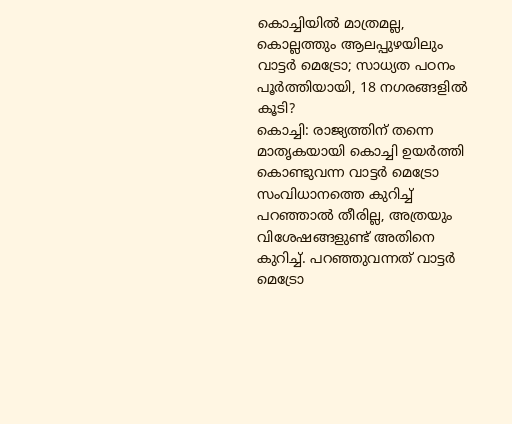കൊച്ചിയിൽ മാത്രമല്ല, കൊല്ലത്തും ആലപ്പുഴയിലും വാട്ടർ മെട്രോ; സാധ്യത പഠനം പൂർത്തിയായി, 18 നഗരങ്ങളിൽ കൂടി?
കൊച്ചി: രാജ്യത്തിന് തന്നെ മാതൃകയായി കൊച്ചി ഉയർത്തി കൊണ്ടുവന്ന വാട്ടർ മെട്രോ സംവിധാനത്തെ കുറിച്ച് പറഞ്ഞാൽ തീരില്ല, അത്രയും വിശേഷങ്ങളുണ്ട് അതിനെ കുറിച്ച്. പറഞ്ഞുവന്നത് വാട്ടർ മെട്രോ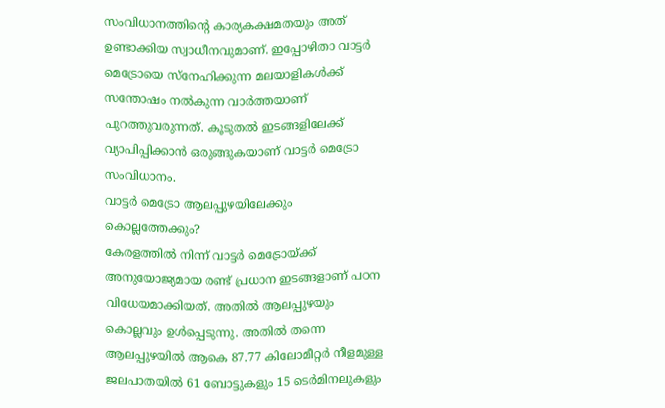സംവിധാനത്തിന്റെ കാര്യകക്ഷമതയും അത് ഉണ്ടാക്കിയ സ്വാധീനവുമാണ്. ഇപ്പോഴിതാ വാട്ടർ മെട്രോയെ സ്നേഹിക്കുന്ന മലയാളികൾക്ക് സന്തോഷം നൽകുന്ന വാർത്തയാണ് പുറത്തുവരുന്നത്. കൂടുതൽ ഇടങ്ങളിലേക്ക് വ്യാപിപ്പിക്കാൻ ഒരുങ്ങുകയാണ് വാട്ടർ മെട്രോ സംവിധാനം.
വാട്ടർ മെട്രോ ആലപ്പുഴയിലേക്കും കൊല്ലത്തേക്കും?
കേരളത്തിൽ നിന്ന് വാട്ടർ മെട്രോയ്ക്ക് അനുയോജ്യമായ രണ്ട് പ്രധാന ഇടങ്ങളാണ് പഠന വിധേയമാക്കിയത്. അതിൽ ആലപ്പുഴയും കൊല്ലവും ഉൾപ്പെടുന്നു. അതിൽ തന്നെ ആലപ്പുഴയിൽ ആകെ 87.77 കിലോമീറ്റർ നീളമുള്ള ജലപാതയിൽ 61 ബോട്ടുകളും 15 ടെർമിനലുകളും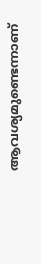ആവശ്യമുണ്ടെന്നാണ്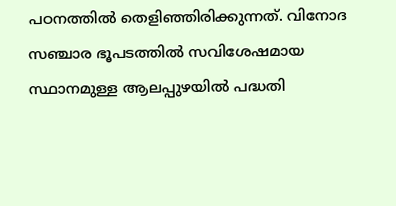പഠനത്തിൽ തെളിഞ്ഞിരിക്കുന്നത്. വിനോദ സഞ്ചാര ഭൂപടത്തിൽ സവിശേഷമായ സ്ഥാനമുള്ള ആലപ്പുഴയിൽ പദ്ധതി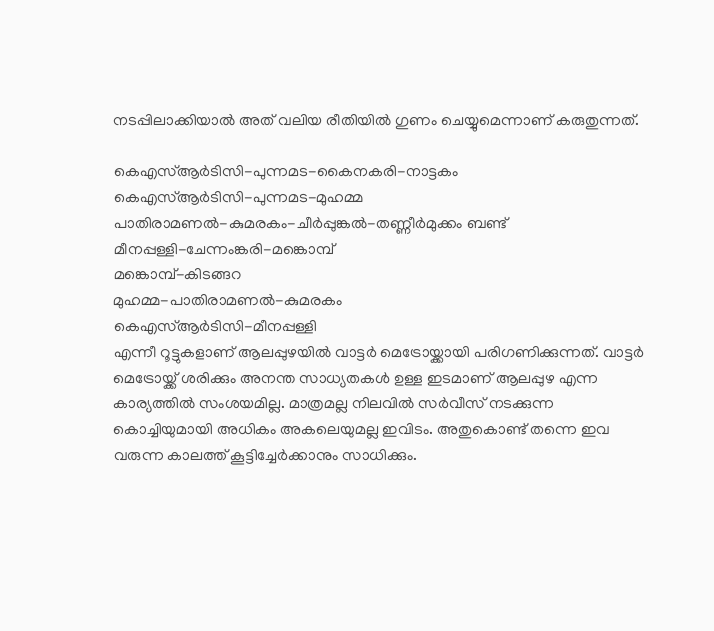നടപ്പിലാക്കിയാൽ അത് വലിയ രീതിയിൽ ഗുണം ചെയ്യുമെന്നാണ് കരുതുന്നത്.

കെഎസ്ആർടിസി-പുന്നമട-കൈനകരി-നാട്ടകം
കെഎസ്ആർടിസി-പുന്നമട-മുഹമ്മ
പാതിരാമണൽ-കുമരകം-ചീർപ്പുങ്കൽ-തണ്ണീർമുക്കം ബണ്ട്
മീനപ്പള്ളി-ചേന്നംങ്കരി-മങ്കൊമ്പ്
മങ്കൊമ്പ്-കിടങ്ങറ
മുഹമ്മ-പാതിരാമണൽ-കുമരകം
കെഎസ്ആർടിസി-മീനപ്പള്ളി
എന്നീ റൂട്ടുകളാണ് ആലപ്പുഴയിൽ വാട്ടർ മെട്രോയ്ക്കായി പരിഗണിക്കുന്നത്. വാട്ടർ മെട്രോയ്ക്ക് ശരിക്കും അനന്ത സാധ്യതകൾ ഉള്ള ഇടമാണ് ആലപ്പുഴ എന്ന കാര്യത്തിൽ സംശയമില്ല. മാത്രമല്ല നിലവിൽ സർവീസ് നടക്കുന്ന കൊച്ചിയുമായി അധികം അകലെയുമല്ല ഇവിടം. അതുകൊണ്ട് തന്നെ ഇവ വരുന്ന കാലത്ത് കൂട്ടിച്ചേർക്കാനും സാധിക്കും.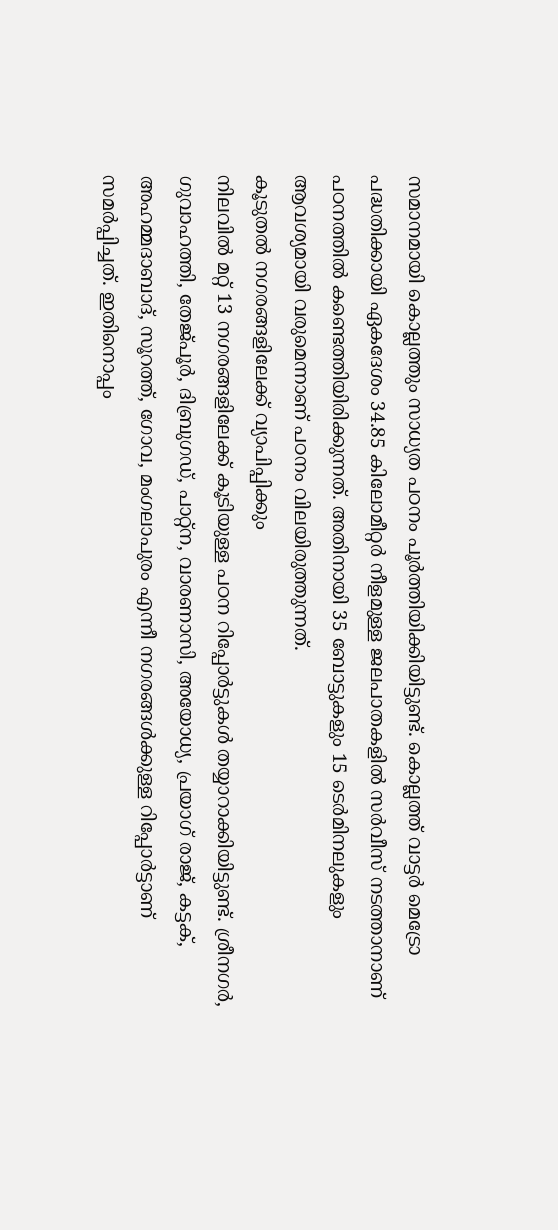സമാനമായി കൊല്ലത്തും സാധ്യത പഠനം പൂർത്തിയിക്കിയിട്ടുണ്ട്. കൊല്ലത്ത് വാട്ടർ മെട്രോ പദ്ധതിക്കായി ഏകദേശം 34.85 കിലോമീറ്റർ നീളമുള്ള ജലപാതകളിൽ സർവീസ് നടത്താനാണ് പഠനത്തിൽ കണ്ടെത്തിയിരിക്കുന്നത്. അതിനായി 35 ബോട്ടുകളും 15 ടെർമിനലുകളും ആവശ്യമായി വരുമെന്നാണ് പഠനം വിലയിരുത്തുന്നത്.
കൂടുതൽ നഗരങ്ങളിലേക്ക് വ്യാപിപ്പിക്കും
നിലവിൽ മറ്റ് 13 നഗരങ്ങളിലേക്ക് കൂടിയുള്ള പഠന റിപ്പോർട്ടുകൾ തയ്യാറാക്കിയിട്ടുണ്ട്. ശ്രീനഗർ, ഗുവാഹത്തി, തേജ്പൂർ, ദിബ്രുഗഡ്, പാറ്റ്ന, വാരണാസി, അയോധ്യ, പ്രയാഗ് രാജ്, കട്ടക്, അഹമ്മദാബാദ്, സൂറത്ത്, ഗോവ, മംഗലാപുരം എന്നീ നഗരങ്ങൾക്കുള്ള റിപ്പോർട്ടാണ് സമർപ്പിച്ചത്. ഇതിനൊപ്പം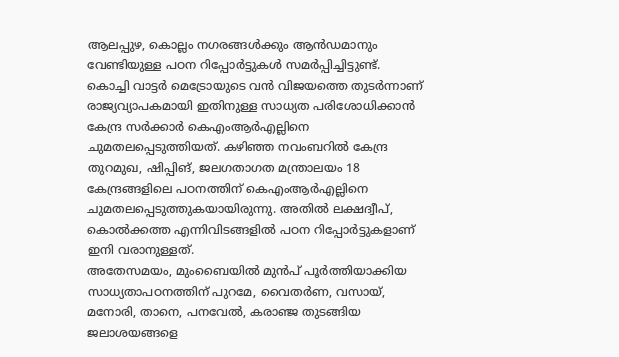ആലപ്പുഴ, കൊല്ലം നഗരങ്ങൾക്കും ആൻഡമാനും വേണ്ടിയുള്ള പഠന റിപ്പോർട്ടുകൾ സമർപ്പിച്ചിട്ടുണ്ട്.
കൊച്ചി വാട്ടർ മെട്രോയുടെ വൻ വിജയത്തെ തുടർന്നാണ് രാജ്യവ്യാപകമായി ഇതിനുള്ള സാധ്യത പരിശോധിക്കാൻ കേന്ദ്ര സർക്കാർ കെഎംആർഎല്ലിനെ ചുമതലപ്പെടുത്തിയത്. കഴിഞ്ഞ നവംബറിൽ കേന്ദ്ര തുറമുഖ, ഷിപ്പിങ്, ജലഗതാഗത മന്ത്രാലയം 18 കേന്ദ്രങ്ങളിലെ പഠനത്തിന് കെഎംആർഎല്ലിനെ ചുമതലപ്പെടുത്തുകയായിരുന്നു. അതിൽ ലക്ഷദ്വീപ്, കൊൽക്കത്ത എന്നിവിടങ്ങളിൽ പഠന റിപ്പോർട്ടുകളാണ് ഇനി വരാനുള്ളത്.
അതേസമയം, മുംബൈയിൽ മുൻപ് പൂർത്തിയാക്കിയ സാധ്യതാപഠനത്തിന് പുറമേ, വൈതർണ, വസായ്, മനോരി, താനെ, പനവേൽ, കരാഞ്ജ തുടങ്ങിയ ജലാശയങ്ങളെ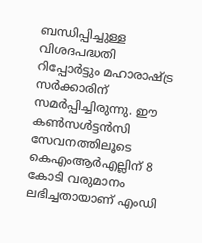ബന്ധിപ്പിച്ചുള്ള വിശദപദ്ധതി റിപ്പോർട്ടും മഹാരാഷ്ട്ര സർക്കാരിന് സമർപ്പിച്ചിരുന്നു. ഈ കൺസൾട്ടൻസി സേവനത്തിലൂടെ കെഎംആർഎല്ലിന് 8 കോടി വരുമാനം ലഭിച്ചതായാണ് എംഡി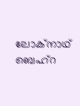ലോക്നാഥ് ബെഹ്റ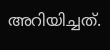അറിയിച്ചത്.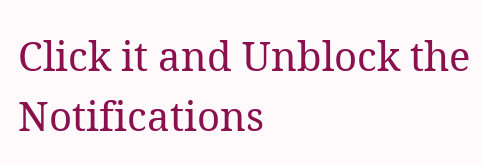Click it and Unblock the Notifications